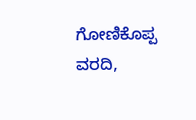ಗೋಣಿಕೊಪ್ಪ ವರದಿ,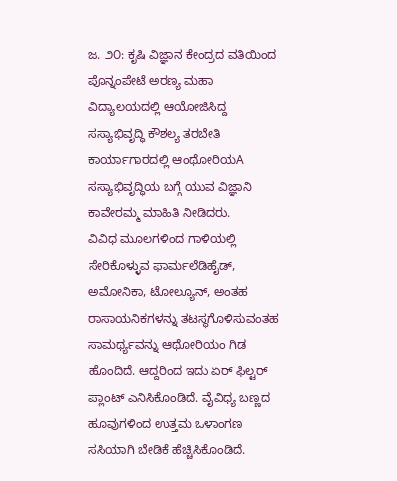ಜ. ೨೦: ಕೃಷಿ ವಿಜ್ಞಾನ ಕೇಂದ್ರದ ವತಿಯಿಂದ ಪೊನ್ನಂಪೇಟೆ ಅರಣ್ಯ ಮಹಾ ವಿದ್ಯಾಲಯದಲ್ಲಿ ಆಯೋಜಿಸಿದ್ದ ಸಸ್ಯಾಭಿವೃದ್ಧಿ ಕೌಶಲ್ಯ ತರಬೇತಿ ಕಾರ್ಯಾಗಾರದಲ್ಲಿ ಆಂಥೋರಿಯA ಸಸ್ಯಾಭಿವೃದ್ಧಿಯ ಬಗ್ಗೆ ಯುವ ವಿಜ್ಞಾನಿ ಕಾವೇರಮ್ಮ ಮಾಹಿತಿ ನೀಡಿದರು.
ವಿವಿಧ ಮೂಲಗಳಿಂದ ಗಾಳಿಯಲ್ಲಿ ಸೇರಿಕೊಳ್ಳುವ ಫಾರ್ಮಲೆಡಿಹೈಡ್, ಅಮೋನಿಕಾ, ಟೋಲ್ಯೂನ್, ಅಂತಹ ರಾಸಾಯನಿಕಗಳನ್ನು ತಟಸ್ಥಗೊಳಿಸುವಂತಹ ಸಾಮರ್ಥ್ಯವನ್ನು ಆಥೋರಿಯಂ ಗಿಡ ಹೊಂದಿದೆ. ಆದ್ದರಿಂದ ಇದು ಏರ್ ಫಿಲ್ಟರ್ ಪ್ಲಾಂಟ್ ಎನಿಸಿಕೊಂಡಿದೆ. ವೈವಿಧ್ಯ ಬಣ್ಣದ ಹೂವುಗಳಿಂದ ಉತ್ತಮ ಒಳಾಂಗಣ ಸಸಿಯಾಗಿ ಬೇಡಿಕೆ ಹೆಚ್ಚಿಸಿಕೊಂಡಿದೆ.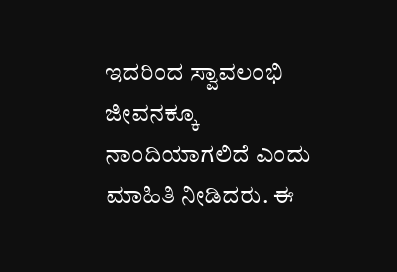ಇದರಿಂದ ಸ್ವಾವಲಂಭಿ ಜೀವನಕ್ಕೂ ನಾಂದಿಯಾಗಲಿದೆ ಎಂದು ಮಾಹಿತಿ ನೀಡಿದರು. ಈ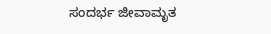ಸಂದರ್ಭ ಜೀವಾಮೃತ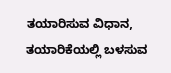ತಯಾರಿಸುವ ವಿಧಾನ, ತಯಾರಿಕೆಯಲ್ಲಿ ಬಳಸುವ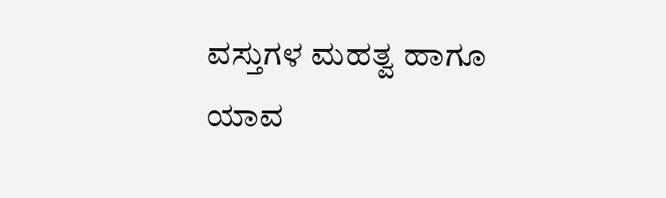ವಸ್ತುಗಳ ಮಹತ್ವ ಹಾಗೂ ಯಾವ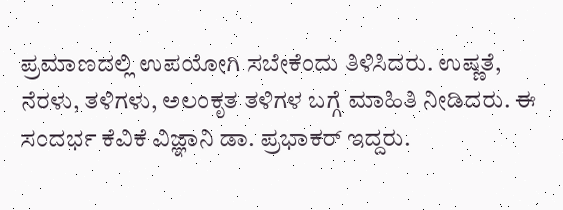ಪ್ರಮಾಣದಲ್ಲಿ ಉಪಯೋಗಿ ಸಬೇಕೆಂದು ತಿಳಿಸಿದರು. ಉಷ್ಣತೆ, ನೆರಳು, ತಳಿಗಳು, ಅಲಂಕೃತ ತಳಿಗಳ ಬಗ್ಗೆ ಮಾಹಿತಿ ನೀಡಿದರು. ಈ ಸಂದರ್ಭ ಕೆವಿಕೆ ವಿಜ್ಞಾನಿ ಡಾ. ಪ್ರಭಾಕರ್ ಇದ್ದರು.